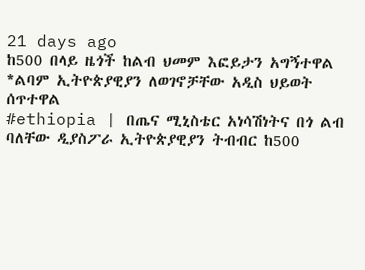21 days ago
ከ500 በላይ ዜጎች ከልብ ህመም እፎይታን አግኝተዋል
*ልባም ኢትዮጵያዊያን ለወገኖቻቸው አዲስ ህይወት ሰጥተዋል
#ethiopia | በጤና ሚኒስቴር አነሳሽነትና በጎ ልብ ባለቸው ዲያስፖራ ኢትዮጵያዊያን ትብብር ከ500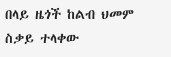በላይ ዜጎች ከልብ ህመም ስቃይ ተላቀው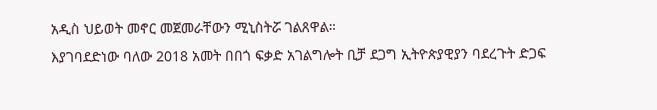አዲስ ህይወት መኖር መጀመራቸውን ሚኒስትሯ ገልጸዋል።
እያገባደድነው ባለው 2018 አመት በበጎ ፍቃድ አገልግሎት ቢቻ ደጋግ ኢትዮጵያዊያን ባደረጉት ድጋፍ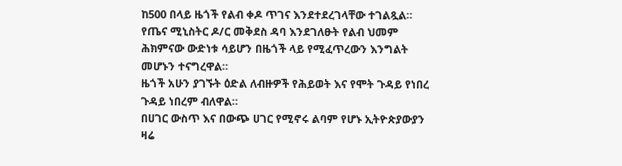ከ500 በላይ ዜጎች የልብ ቀዶ ጥገና እንደተደረገላቸው ተገልጿል።
የጤና ሚኒስትር ዶ/ር መቅደስ ዳባ እንደገለፁት የልብ ህመም ሕክምናው ውድነቱ ሳይሆን በዜጎች ላይ የሚፈጥረውን እንግልት መሆኑን ተናግረዋል።
ዜጎች አሁን ያገኙት ዕድል ለብዙዎች የሕይወት እና የሞት ጉዳይ የነበረ ጉዳይ ነበረም ብለዋል።
በሀገር ውስጥ እና በውጭ ሀገር የሚኖሩ ልባም የሆኑ ኢትዮጵያውያን ዛሬ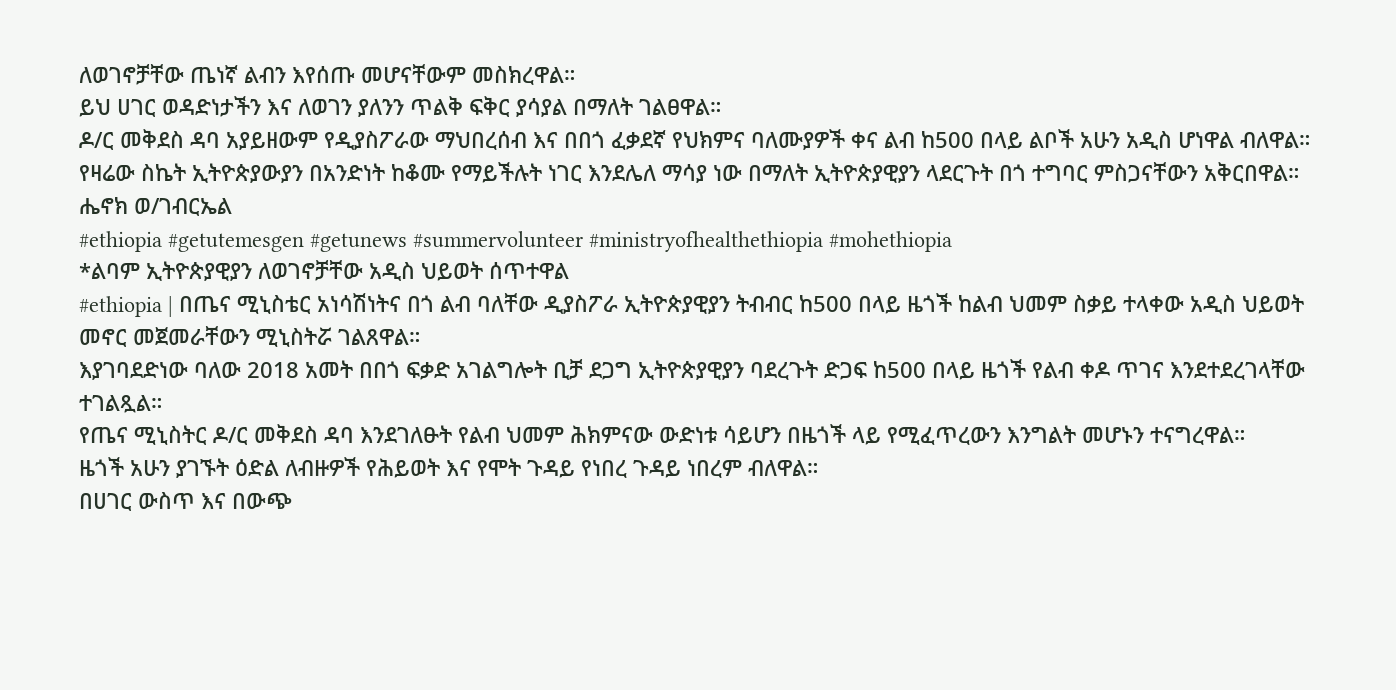ለወገኖቻቸው ጤነኛ ልብን እየሰጡ መሆናቸውም መስክረዋል።
ይህ ሀገር ወዳድነታችን እና ለወገን ያለንን ጥልቅ ፍቅር ያሳያል በማለት ገልፀዋል።
ዶ/ር መቅደስ ዳባ አያይዘውም የዲያስፖራው ማህበረሰብ እና በበጎ ፈቃደኛ የህክምና ባለሙያዎች ቀና ልብ ከ500 በላይ ልቦች አሁን አዲስ ሆነዋል ብለዋል።
የዛሬው ስኬት ኢትዮጵያውያን በአንድነት ከቆሙ የማይችሉት ነገር እንደሌለ ማሳያ ነው በማለት ኢትዮጵያዊያን ላደርጉት በጎ ተግባር ምስጋናቸውን አቅርበዋል።
ሔኖክ ወ/ገብርኤል
#ethiopia #getutemesgen #getunews #summervolunteer #ministryofhealthethiopia #mohethiopia
*ልባም ኢትዮጵያዊያን ለወገኖቻቸው አዲስ ህይወት ሰጥተዋል
#ethiopia | በጤና ሚኒስቴር አነሳሽነትና በጎ ልብ ባለቸው ዲያስፖራ ኢትዮጵያዊያን ትብብር ከ500 በላይ ዜጎች ከልብ ህመም ስቃይ ተላቀው አዲስ ህይወት መኖር መጀመራቸውን ሚኒስትሯ ገልጸዋል።
እያገባደድነው ባለው 2018 አመት በበጎ ፍቃድ አገልግሎት ቢቻ ደጋግ ኢትዮጵያዊያን ባደረጉት ድጋፍ ከ500 በላይ ዜጎች የልብ ቀዶ ጥገና እንደተደረገላቸው ተገልጿል።
የጤና ሚኒስትር ዶ/ር መቅደስ ዳባ እንደገለፁት የልብ ህመም ሕክምናው ውድነቱ ሳይሆን በዜጎች ላይ የሚፈጥረውን እንግልት መሆኑን ተናግረዋል።
ዜጎች አሁን ያገኙት ዕድል ለብዙዎች የሕይወት እና የሞት ጉዳይ የነበረ ጉዳይ ነበረም ብለዋል።
በሀገር ውስጥ እና በውጭ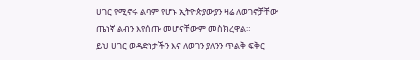ሀገር የሚኖሩ ልባም የሆኑ ኢትዮጵያውያን ዛሬ ለወገኖቻቸው ጤነኛ ልብን እየሰጡ መሆናቸውም መስክረዋል።
ይህ ሀገር ወዳድነታችን እና ለወገን ያለንን ጥልቅ ፍቅር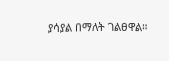ያሳያል በማለት ገልፀዋል።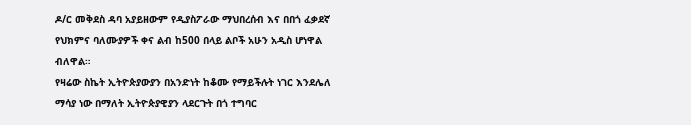ዶ/ር መቅደስ ዳባ አያይዘውም የዲያስፖራው ማህበረሰብ እና በበጎ ፈቃደኛ የህክምና ባለሙያዎች ቀና ልብ ከ500 በላይ ልቦች አሁን አዲስ ሆነዋል ብለዋል።
የዛሬው ስኬት ኢትዮጵያውያን በአንድነት ከቆሙ የማይችሉት ነገር እንደሌለ ማሳያ ነው በማለት ኢትዮጵያዊያን ላደርጉት በጎ ተግባር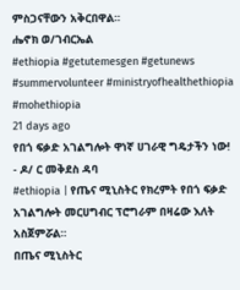ምስጋናቸውን አቅርበዋል።
ሔኖክ ወ/ገብርኤል
#ethiopia #getutemesgen #getunews #summervolunteer #ministryofhealthethiopia #mohethiopia
21 days ago
የበጎ ፍቃድ አገልግሎት ዋነኛ ሀገራዊ ግዴታችን ነው!
- ዶ/ ር መቅደስ ዳባ
#ethiopia | የጤና ሚኒስትር የክረምት የበጎ ፍቃድ አገልግሎት መርሀግብር ፕሮግራም በዛሬው እለት አስጀምሯል።
በጤና ሚኒስትር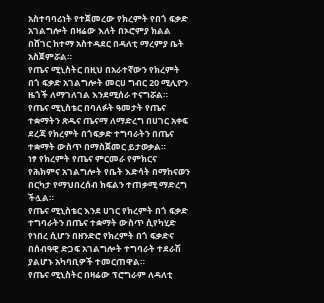አስተባባሪነት የተጀመረው የክረምት የበጎ ፍቃድ አገልግሎት በዛሬው እለት በኦሮምያ ክልል በሸገር ከተማ አስተዳደር በዳለቲ ማረምያ ቤት አስጀምሯል።
የጤና ሚኒስትር በዚህ በአራተኛውን የክረምት በጎ ፍቃድ አገልግሎት መርሀ ግብር 20 ሚሊዮን ዜጎች ለማገለገል እንደሚሰራ ተናግሯል።
የጤና ሚኒስቴር በባለፉት ዓመታት የጤና ተቋማትን ጽዱና ጤናማ ለማድረግ በሀገር አቀፍ ደረጃ የክረምት በጎፍቃድ ተግባራትን በጤና ተቋማት ውስጥ በማስጀመር ይታወቃል።
ነፃ የክረምት የጤና ምርመራ የምክርና የሕክምና አገልግሎት የቤት እድሳት በማከናወን በርካታ የማህበረሰብ ክፍልን ተጠቃሚ ማድረግ ችሏል።
የጤና ሚኒስቴር እንደ ሀገር የክረምት በጎ ፍቃድ ተግባራትን በጤና ተቋማት ውስጥ ሲየካሂድ የነበረ ሲሆን በዘንድሮ የክረምት በጎ ፍቃድና በሰብዓዊ ድጋፍ አገልግሎት ተግባራት ተደራሽ ያልሆኑ አካባቢዎች ተመርጠዋል።
የጤና ሚኒስትር በዛሬው ፕሮግራም ለዳለቲ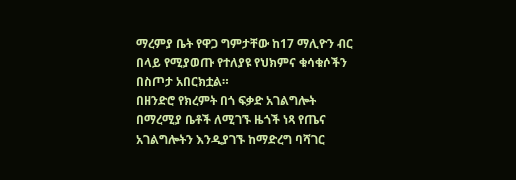ማረምያ ቤት የዋጋ ግምታቸው ከ17 ማሊዮን ብር በላይ የሚያወጡ የተለያዩ የህክምና ቁሳቁሶችን በስጦታ አበርክቷል።
በዘንድሮ የክረምት በጎ ፍቃድ አገልግሎት በማረሚያ ቤቶች ለሚገኙ ዜጎች ነጻ የጤና አገልግሎትን እንዲያገኙ ከማድረግ ባሻገር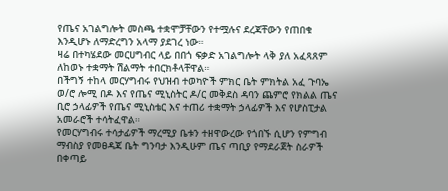የጤና አገልግሎት መስጫ ተቋሞቻቸውን የተሟሉና ደረጃቸውን የጠበቁ እንዲሆኑ ለማድረግን አላማ ያደገረ ነው።
ዛሬ በተካሄደው መርሀግብር ላይ በበጎ ፍቃድ አገልግሎት ላቅ ያለ አፈጻጸም ለከወኑ ተቋማት ሽልማት ተበርክቶላቸዋል።
በችግኝ ተከላ መርሃግብሩ የህዝብ ተወካዮች ምክር ቤት ምክትል አፈ ጉባኤ ወ/ሮ ሎሚ በዶ እና የጤና ሚኒስትር ዶ/ር መቅደስ ዳባን ጨምሮ የክልል ጤና ቢሮ ኃላፊዎች የጤና ሚኒስቴር እና ተጠሪ ተቋማት ኃላፊዎች እና የሆስፒታል አመራሮች ተሳትፈዋል።
የመርሃግብሩ ተሳታፊዎች ማረሚያ ቤቱን ተዘዋውረው የጎበኙ ሲሆን የምግብ ማብስያ የመፀዳጃ ቤት ግንባታ እንዲሁም ጤና ጣቢያ የማደራጀት ስራዎች በቀጣይ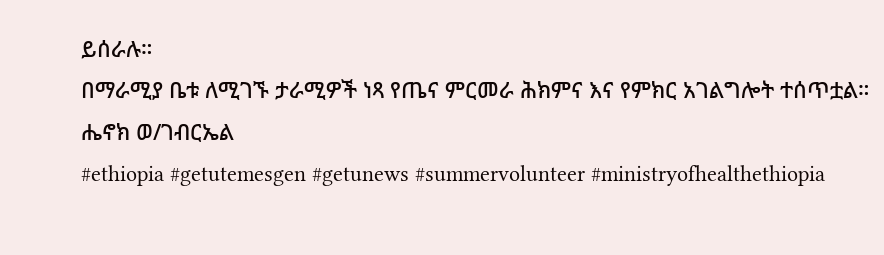ይሰራሉ።
በማራሚያ ቤቱ ለሚገኙ ታራሚዎች ነጻ የጤና ምርመራ ሕክምና እና የምክር አገልግሎት ተሰጥቷል።
ሔኖክ ወ/ገብርኤል
#ethiopia #getutemesgen #getunews #summervolunteer #ministryofhealthethiopia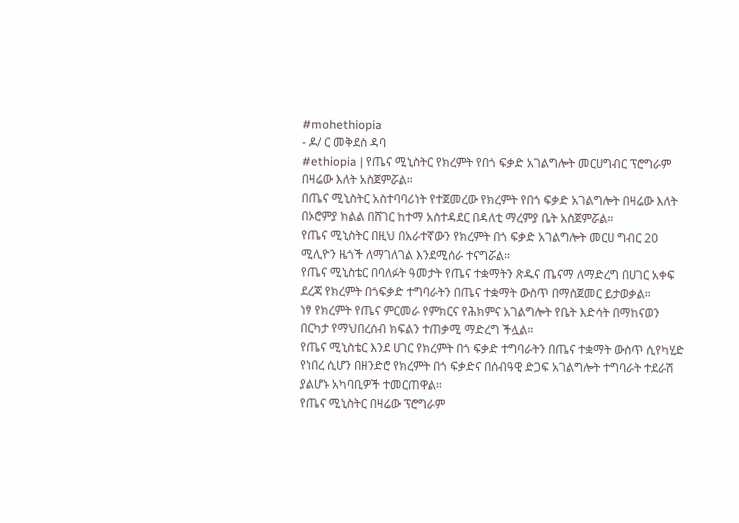#mohethiopia
- ዶ/ ር መቅደስ ዳባ
#ethiopia | የጤና ሚኒስትር የክረምት የበጎ ፍቃድ አገልግሎት መርሀግብር ፕሮግራም በዛሬው እለት አስጀምሯል።
በጤና ሚኒስትር አስተባባሪነት የተጀመረው የክረምት የበጎ ፍቃድ አገልግሎት በዛሬው እለት በኦሮምያ ክልል በሸገር ከተማ አስተዳደር በዳለቲ ማረምያ ቤት አስጀምሯል።
የጤና ሚኒስትር በዚህ በአራተኛውን የክረምት በጎ ፍቃድ አገልግሎት መርሀ ግብር 20 ሚሊዮን ዜጎች ለማገለገል እንደሚሰራ ተናግሯል።
የጤና ሚኒስቴር በባለፉት ዓመታት የጤና ተቋማትን ጽዱና ጤናማ ለማድረግ በሀገር አቀፍ ደረጃ የክረምት በጎፍቃድ ተግባራትን በጤና ተቋማት ውስጥ በማስጀመር ይታወቃል።
ነፃ የክረምት የጤና ምርመራ የምክርና የሕክምና አገልግሎት የቤት እድሳት በማከናወን በርካታ የማህበረሰብ ክፍልን ተጠቃሚ ማድረግ ችሏል።
የጤና ሚኒስቴር እንደ ሀገር የክረምት በጎ ፍቃድ ተግባራትን በጤና ተቋማት ውስጥ ሲየካሂድ የነበረ ሲሆን በዘንድሮ የክረምት በጎ ፍቃድና በሰብዓዊ ድጋፍ አገልግሎት ተግባራት ተደራሽ ያልሆኑ አካባቢዎች ተመርጠዋል።
የጤና ሚኒስትር በዛሬው ፕሮግራም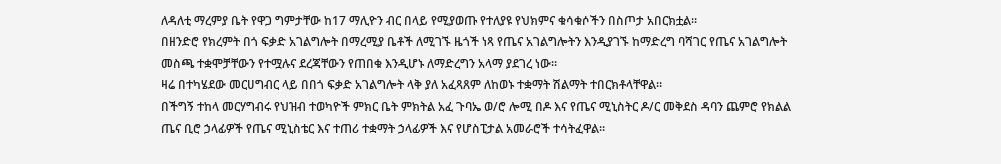ለዳለቲ ማረምያ ቤት የዋጋ ግምታቸው ከ17 ማሊዮን ብር በላይ የሚያወጡ የተለያዩ የህክምና ቁሳቁሶችን በስጦታ አበርክቷል።
በዘንድሮ የክረምት በጎ ፍቃድ አገልግሎት በማረሚያ ቤቶች ለሚገኙ ዜጎች ነጻ የጤና አገልግሎትን እንዲያገኙ ከማድረግ ባሻገር የጤና አገልግሎት መስጫ ተቋሞቻቸውን የተሟሉና ደረጃቸውን የጠበቁ እንዲሆኑ ለማድረግን አላማ ያደገረ ነው።
ዛሬ በተካሄደው መርሀግብር ላይ በበጎ ፍቃድ አገልግሎት ላቅ ያለ አፈጻጸም ለከወኑ ተቋማት ሽልማት ተበርክቶላቸዋል።
በችግኝ ተከላ መርሃግብሩ የህዝብ ተወካዮች ምክር ቤት ምክትል አፈ ጉባኤ ወ/ሮ ሎሚ በዶ እና የጤና ሚኒስትር ዶ/ር መቅደስ ዳባን ጨምሮ የክልል ጤና ቢሮ ኃላፊዎች የጤና ሚኒስቴር እና ተጠሪ ተቋማት ኃላፊዎች እና የሆስፒታል አመራሮች ተሳትፈዋል።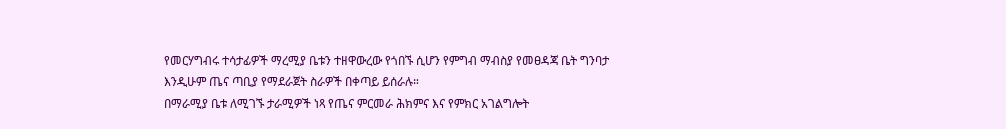የመርሃግብሩ ተሳታፊዎች ማረሚያ ቤቱን ተዘዋውረው የጎበኙ ሲሆን የምግብ ማብስያ የመፀዳጃ ቤት ግንባታ እንዲሁም ጤና ጣቢያ የማደራጀት ስራዎች በቀጣይ ይሰራሉ።
በማራሚያ ቤቱ ለሚገኙ ታራሚዎች ነጻ የጤና ምርመራ ሕክምና እና የምክር አገልግሎት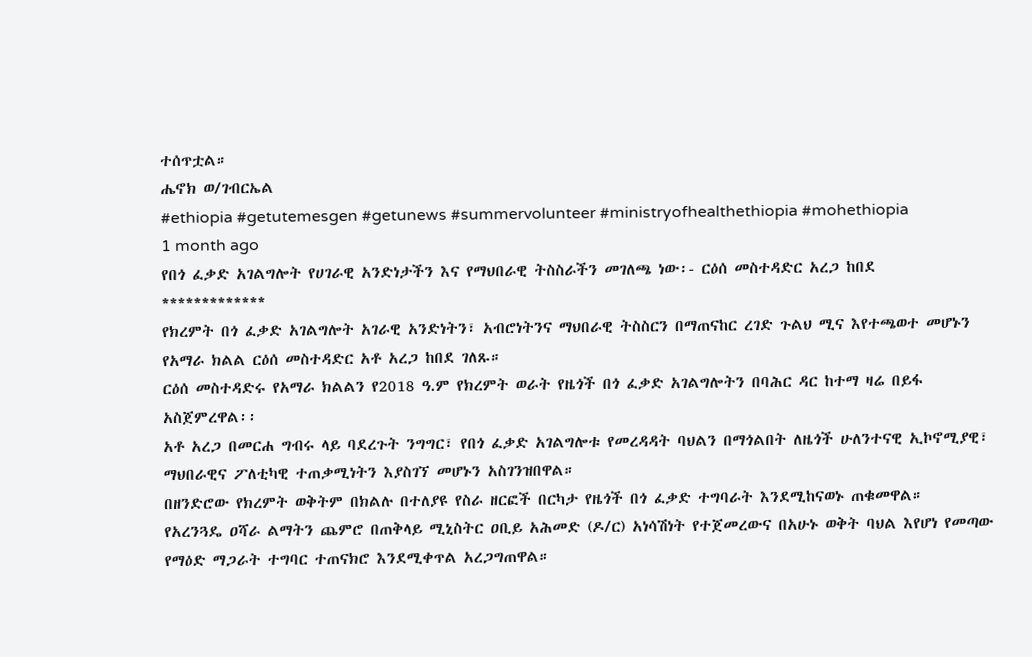ተሰጥቷል።
ሔኖክ ወ/ገብርኤል
#ethiopia #getutemesgen #getunews #summervolunteer #ministryofhealthethiopia #mohethiopia
1 month ago
የበጎ ፈቃድ አገልግሎት የሀገራዊ አንድነታችን እና የማህበራዊ ትስስራችን መገለጫ ነው፡- ርዕሰ መስተዳድር አረጋ ከበደ
*************
የክረምት በጎ ፈቃድ አገልግሎት አገራዊ አንድነትን፣ አብሮነትንና ማህበራዊ ትስስርን በማጠናከር ረገድ ጉልህ ሚና እየተጫወተ መሆኑን የአማራ ክልል ርዕሰ መስተዳድር አቶ አረጋ ከበደ ገለጹ።
ርዕሰ መስተዳድሩ የአማራ ክልልን የ2018 ዓ.ም የክረምት ወራት የዜጎች በጎ ፈቃድ አገልግሎትን በባሕር ዳር ከተማ ዛሬ በይፋ አስጀምረዋል፡፡
አቶ አረጋ በመርሐ ግብሩ ላይ ባደረጉት ንግግር፣ የበጎ ፈቃድ አገልግሎቱ የመረዳዳት ባህልን በማጎልበት ለዜጎች ሁለንተናዊ ኢኮኖሚያዊ፣ ማህበራዊና ፖለቲካዊ ተጠቃሚነትን እያስገኘ መሆኑን አስገንዝበዋል።
በዘንድሮው የክረምት ወቅትም በክልሉ በተለያዩ የስራ ዘርፎች በርካታ የዜጎች በጎ ፈቃድ ተግባራት እንደሚከናወኑ ጠቁመዋል።
የአረንጓዴ ዐሻራ ልማትን ጨምሮ በጠቅላይ ሚኒስትር ዐቢይ አሕመድ (ዶ/ር) አነሳሽነት የተጀመረውና በአሁኑ ወቅት ባህል እየሆነ የመጣው የማዕድ ማጋራት ተግባር ተጠናክሮ እንደሚቀጥል አረጋግጠዋል።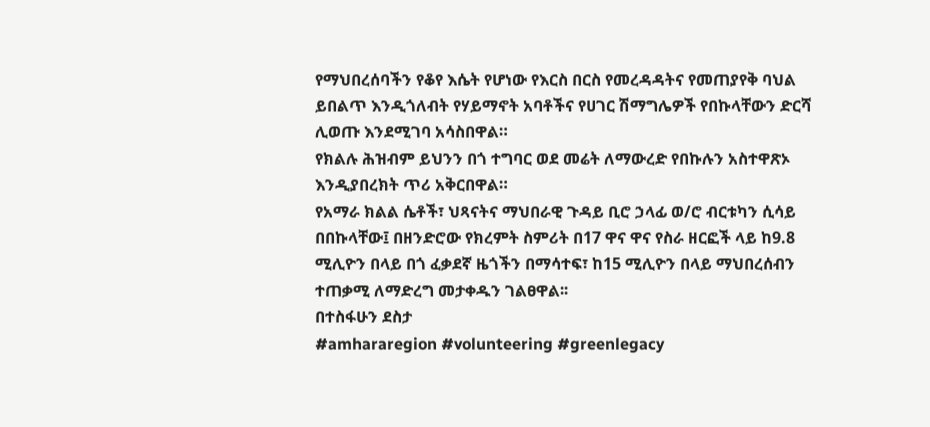የማህበረሰባችን የቆየ እሴት የሆነው የእርስ በርስ የመረዳዳትና የመጠያየቅ ባህል ይበልጥ እንዲጎለብት የሃይማኖት አባቶችና የሀገር ሽማግሌዎች የበኩላቸውን ድርሻ ሊወጡ እንደሚገባ አሳስበዋል።
የክልሉ ሕዝብም ይህንን በጎ ተግባር ወደ መሬት ለማውረድ የበኩሉን አስተዋጽኦ እንዲያበረክት ጥሪ አቅርበዋል።
የአማራ ክልል ሴቶች፣ ህጻናትና ማህበራዊ ጉዳይ ቢሮ ኃላፊ ወ/ሮ ብርቱካን ሲሳይ በበኩላቸው፤ በዘንድሮው የክረምት ስምሪት በ17 ዋና ዋና የስራ ዘርፎች ላይ ከ9.8 ሚሊዮን በላይ በጎ ፈቃደኛ ዜጎችን በማሳተፍ፣ ከ15 ሚሊዮን በላይ ማህበረሰብን ተጠቃሚ ለማድረግ መታቀዱን ገልፀዋል፡፡
በተስፋሁን ደስታ
#amhararegion #volunteering #greenlegacy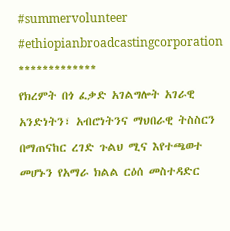#summervolunteer #ethiopianbroadcastingcorporation
*************
የክረምት በጎ ፈቃድ አገልግሎት አገራዊ አንድነትን፣ አብሮነትንና ማህበራዊ ትስስርን በማጠናከር ረገድ ጉልህ ሚና እየተጫወተ መሆኑን የአማራ ክልል ርዕሰ መስተዳድር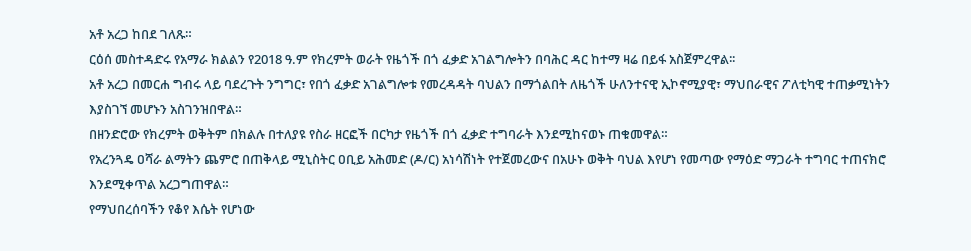አቶ አረጋ ከበደ ገለጹ።
ርዕሰ መስተዳድሩ የአማራ ክልልን የ2018 ዓ.ም የክረምት ወራት የዜጎች በጎ ፈቃድ አገልግሎትን በባሕር ዳር ከተማ ዛሬ በይፋ አስጀምረዋል፡፡
አቶ አረጋ በመርሐ ግብሩ ላይ ባደረጉት ንግግር፣ የበጎ ፈቃድ አገልግሎቱ የመረዳዳት ባህልን በማጎልበት ለዜጎች ሁለንተናዊ ኢኮኖሚያዊ፣ ማህበራዊና ፖለቲካዊ ተጠቃሚነትን እያስገኘ መሆኑን አስገንዝበዋል።
በዘንድሮው የክረምት ወቅትም በክልሉ በተለያዩ የስራ ዘርፎች በርካታ የዜጎች በጎ ፈቃድ ተግባራት እንደሚከናወኑ ጠቁመዋል።
የአረንጓዴ ዐሻራ ልማትን ጨምሮ በጠቅላይ ሚኒስትር ዐቢይ አሕመድ (ዶ/ር) አነሳሽነት የተጀመረውና በአሁኑ ወቅት ባህል እየሆነ የመጣው የማዕድ ማጋራት ተግባር ተጠናክሮ እንደሚቀጥል አረጋግጠዋል።
የማህበረሰባችን የቆየ እሴት የሆነው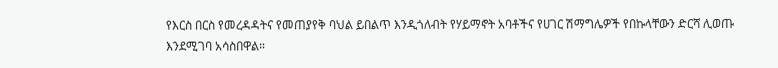የእርስ በርስ የመረዳዳትና የመጠያየቅ ባህል ይበልጥ እንዲጎለብት የሃይማኖት አባቶችና የሀገር ሽማግሌዎች የበኩላቸውን ድርሻ ሊወጡ እንደሚገባ አሳስበዋል።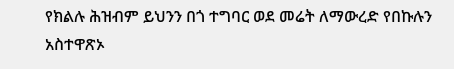የክልሉ ሕዝብም ይህንን በጎ ተግባር ወደ መሬት ለማውረድ የበኩሉን አስተዋጽኦ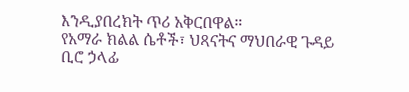እንዲያበረክት ጥሪ አቅርበዋል።
የአማራ ክልል ሴቶች፣ ህጻናትና ማህበራዊ ጉዳይ ቢሮ ኃላፊ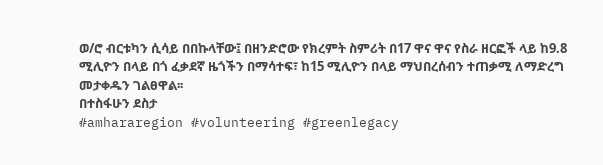ወ/ሮ ብርቱካን ሲሳይ በበኩላቸው፤ በዘንድሮው የክረምት ስምሪት በ17 ዋና ዋና የስራ ዘርፎች ላይ ከ9.8 ሚሊዮን በላይ በጎ ፈቃደኛ ዜጎችን በማሳተፍ፣ ከ15 ሚሊዮን በላይ ማህበረሰብን ተጠቃሚ ለማድረግ መታቀዱን ገልፀዋል፡፡
በተስፋሁን ደስታ
#amhararegion #volunteering #greenlegacy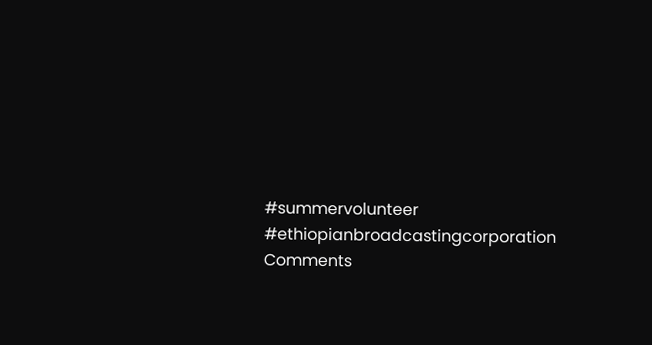#summervolunteer #ethiopianbroadcastingcorporation
Comments